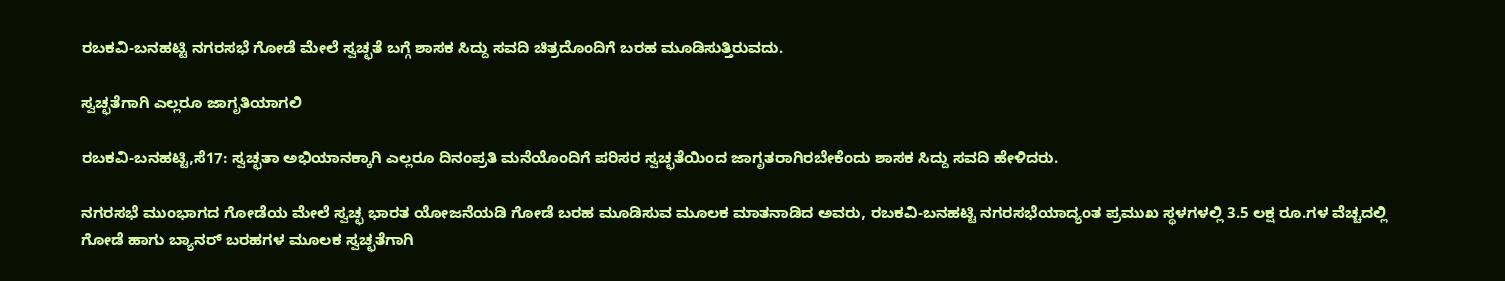ರಬಕವಿ-ಬನಹಟ್ಟಿ ನಗರಸಭೆ ಗೋಡೆ ಮೇಲೆ ಸ್ವಚ್ಛತೆ ಬಗ್ಗೆ ಶಾಸಕ ಸಿದ್ದು ಸವದಿ ಚಿತ್ರದೊಂದಿಗೆ ಬರಹ ಮೂಡಿಸುತ್ತಿರುವದು.

ಸ್ವಚ್ಛತೆಗಾಗಿ ಎಲ್ಲರೂ ಜಾಗೃತಿಯಾಗಲಿ

ರಬಕವಿ-ಬನಹಟ್ಟಿ,ಸೆ17: ಸ್ವಚ್ಛತಾ ಅಭಿಯಾನಕ್ಕಾಗಿ ಎಲ್ಲರೂ ದಿನಂಪ್ರತಿ ಮನೆಯೊಂದಿಗೆ ಪರಿಸರ ಸ್ವಚ್ಛತೆಯಿಂದ ಜಾಗೃತರಾಗಿರಬೇಕೆಂದು ಶಾಸಕ ಸಿದ್ದು ಸವದಿ ಹೇಳಿದರು.

ನಗರಸಭೆ ಮುಂಭಾಗದ ಗೋಡೆಯ ಮೇಲೆ ಸ್ವಚ್ಛ ಭಾರತ ಯೋಜನೆಯಡಿ ಗೋಡೆ ಬರಹ ಮೂಡಿಸುವ ಮೂಲಕ ಮಾತನಾಡಿದ ಅವರು, ರಬಕವಿ-ಬನಹಟ್ಟಿ ನಗರಸಭೆಯಾದ್ಯಂತ ಪ್ರಮುಖ ಸ್ಥಳಗಳಲ್ಲಿ 3.5 ಲಕ್ಷ ರೂ.ಗಳ ವೆಚ್ಚದಲ್ಲಿ ಗೋಡೆ ಹಾಗು ಬ್ಯಾನರ್ ಬರಹಗಳ ಮೂಲಕ ಸ್ವಚ್ಛತೆಗಾಗಿ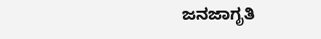ಜನಜಾಗೃತಿ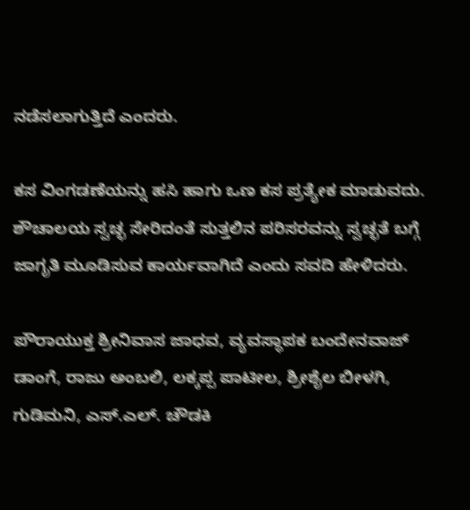ನಡೆಸಲಾಗುತ್ತಿದೆ ಎಂದರು.

ಕಸ ವಿಂಗಡಣೆಯನ್ನು ಹಸಿ ಹಾಗು ಒಣ ಕಸ ಪ್ರತ್ಯೇಕ ಮಾಡುವದು. ಶೌಚಾಲಯ ಸ್ವಚ್ಛ ಸೇರಿದಂತೆ ಸುತ್ತಲಿನ ಪರಿಸರವನ್ನು ಸ್ವಚ್ಛತೆ ಬಗ್ಗೆ ಜಾಗೃತಿ ಮೂಡಿಸುವ ಕಾರ್ಯವಾಗಿದೆ ಎಂದು ಸವದಿ ಹೇಳಿದರು.

ಪೌರಾಯುಕ್ತ ಶ್ರೀನಿವಾಸ ಜಾಧವ, ವ್ಯವಸ್ಥಾಪಕ ಬಂದೇನವಾಜ್ ಡಾಂಗೆ, ರಾಜು ಅಂಬಲಿ, ಲಕ್ಕಪ್ಪ ಪಾಟೀಲ, ಶ್ರೀಶೈಲ ಬೀಳಗಿ, ಗುಡಿಮನಿ, ಎಸ್.ಎಲ್. ಚೌಡಕಿ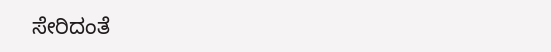ಸೇರಿದಂತೆ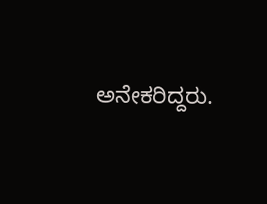ಅನೇಕರಿದ್ದರು.